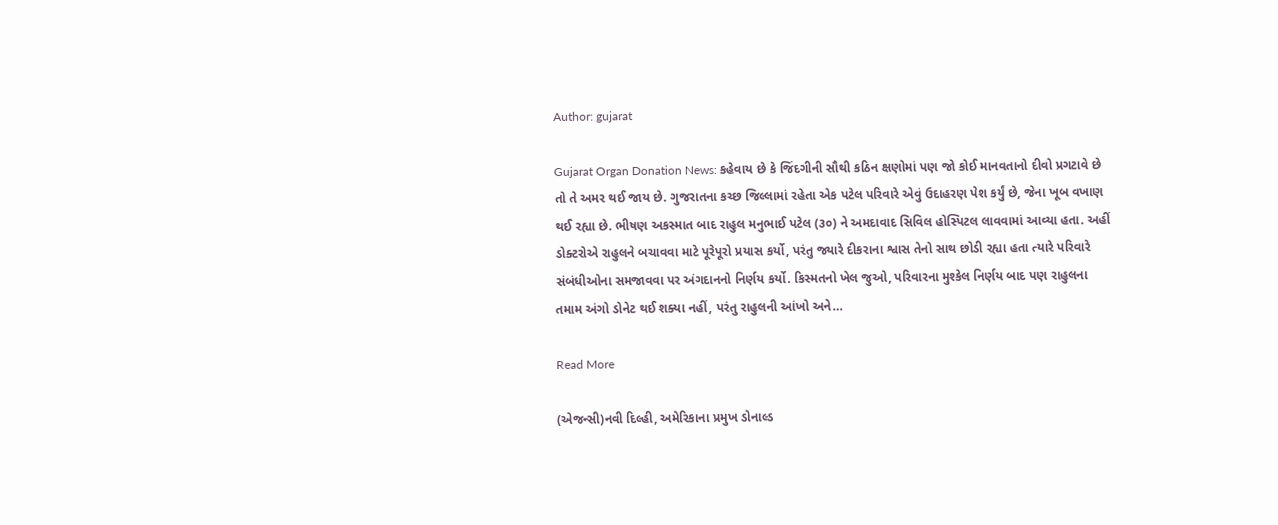Author: gujarat

Gujarat Organ Donation News: કહેવાય છે કે જિંદગીની સૌથી કઠિન ક્ષણોમાં પણ જો કોઈ માનવતાનો દીવો પ્રગટાવે છે તો તે અમર થઈ જાય છે. ગુજરાતના કચ્છ જિલ્લામાં રહેતા એક પટેલ પરિવારે એવું ઉદાહરણ પેશ કર્યું છે, જેના ખૂબ વખાણ થઈ રહ્યા છે. ભીષણ અકસ્માત બાદ રાહુલ મનુભાઈ પટેલ (૩૦) ને અમદાવાદ સિવિલ હોસ્પિટલ લાવવામાં આવ્યા હતા. અહીં ડોક્ટરોએ રાહુલને બચાવવા માટે પૂરેપૂરો પ્રયાસ કર્યો, પરંતુ જ્યારે દીકરાના શ્વાસ તેનો સાથ છોડી રહ્યા હતા ત્યારે પરિવારે સંબંધીઓના સમજાવવા પર અંગદાનનો નિર્ણય કર્યો. કિસ્મતનો ખેલ જુઓ, પરિવારના મુશ્કેલ નિર્ણય બાદ પણ રાહુલના તમામ અંગો ડોનેટ થઈ શક્યા નહીં, પરંતુ રાહુલની આંખો અને…

Read More

(એજન્સી)નવી દિલ્હી, અમેરિકાના પ્રમુખ ડોનાલ્ડ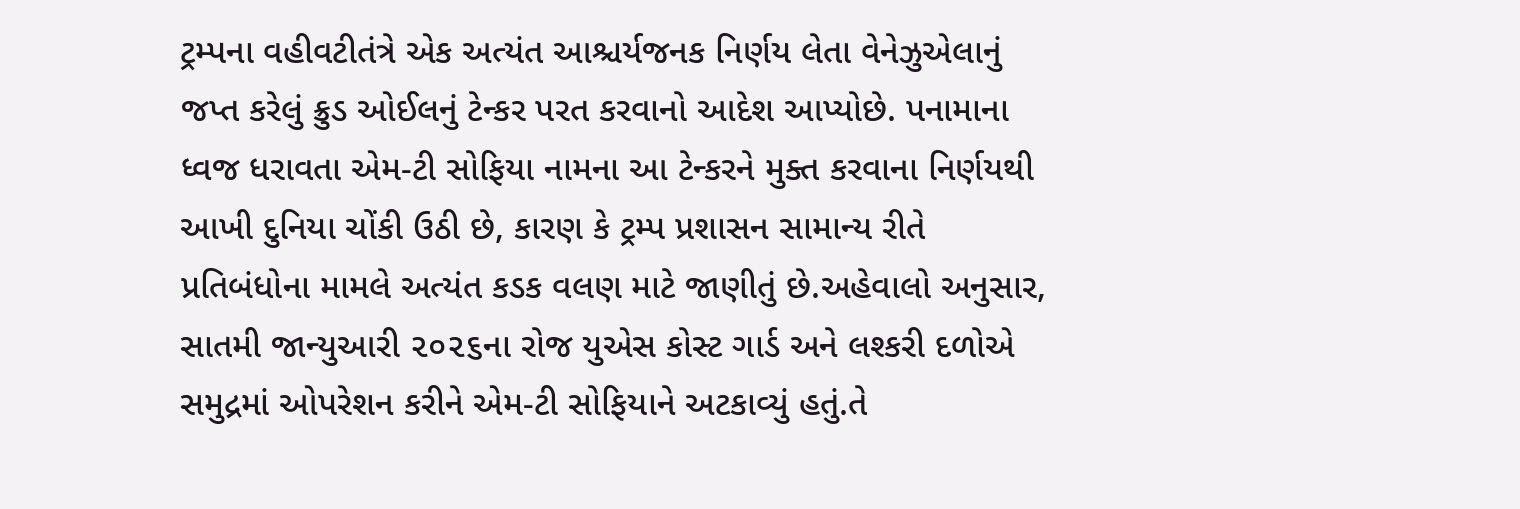ટ્રમ્પના વહીવટીતંત્રે એક અત્યંત આશ્ચર્યજનક નિર્ણય લેતા વેનેઝુએલાનું જપ્ત કરેલું ક્રુડ ઓઈલનું ટેન્કર પરત કરવાનો આદેશ આપ્યોછે. પનામાના ધ્વજ ધરાવતા એમ-ટી સોફિયા નામના આ ટેન્કરને મુક્ત કરવાના નિર્ણયથી આખી દુનિયા ચોંકી ઉઠી છે, કારણ કે ટ્રમ્પ પ્રશાસન સામાન્ય રીતે પ્રતિબંધોના મામલે અત્યંત કડક વલણ માટે જાણીતું છે.અહેવાલો અનુસાર, સાતમી જાન્યુઆરી ૨૦૨૬ના રોજ યુએસ કોસ્ટ ગાર્ડ અને લશ્કરી દળોએ સમુદ્રમાં ઓપરેશન કરીને એમ-ટી સોફિયાને અટકાવ્યું હતું.તે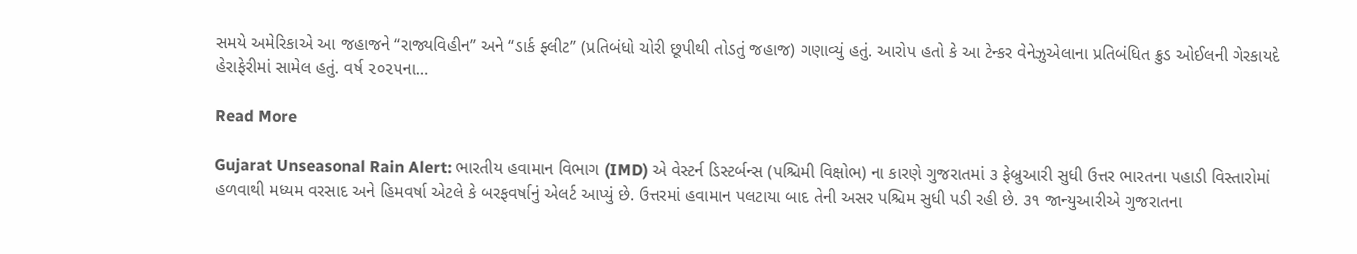સમયે અમેરિકાએ આ જહાજને “રાજ્યવિહીન” અને “ડાર્ક ફ્લીટ” (પ્રતિબંધો ચોરી છૂપીથી તોડતું જહાજ) ગણાવ્યું હતું. આરોપ હતો કે આ ટેન્કર વેનેઝુએલાના પ્રતિબંધિત ક્રુડ ઓઈલની ગેરકાયદે હેરાફેરીમાં સામેલ હતું. વર્ષ ૨૦૨૫ના…

Read More

Gujarat Unseasonal Rain Alert: ભારતીય હવામાન વિભાગ (IMD) એ વેસ્ટર્ન ડિસ્ટર્બન્સ (પશ્ચિમી વિક્ષોભ) ના કારણે ગુજરાતમાં ૩ ફેબ્રુઆરી સુધી ઉત્તર ભારતના પહાડી વિસ્તારોમાં હળવાથી મધ્યમ વરસાદ અને હિમવર્ષા એટલે કે બરફવર્ષાનું એલર્ટ આપ્યું છે. ઉત્તરમાં હવામાન પલટાયા બાદ તેની અસર પશ્ચિમ સુધી પડી રહી છે. ૩૧ જાન્યુઆરીએ ગુજરાતના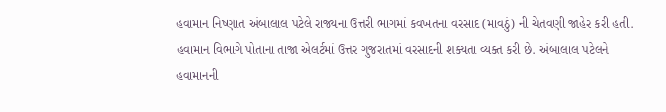હવામાન નિષ્ણાત અંબાલાલ પટેલે રાજ્યના ઉત્તરી ભાગમાં કવખતના વરસાદ (માવઠું) ની ચેતવણી જાહેર કરી હતી. હવામાન વિભાગે પોતાના તાજા એલર્ટમાં ઉત્તર ગુજરાતમાં વરસાદની શક્યતા વ્યક્ત કરી છે. અંબાલાલ પટેલને હવામાનની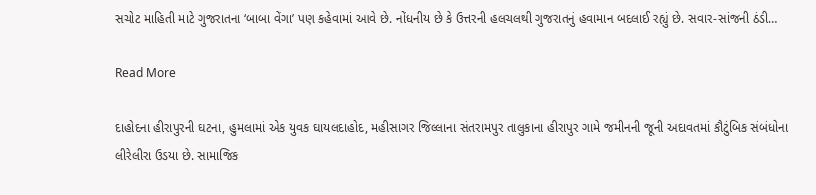સચોટ માહિતી માટે ગુજરાતના ‘બાબા વેંગા’ પણ કહેવામાં આવે છે. નોંધનીય છે કે ઉત્તરની હલચલથી ગુજરાતનું હવામાન બદલાઈ રહ્યું છે. સવાર-સાંજની ઠંડી…

Read More

દાહોદના હીરાપુરની ઘટના, હુમલામાં એક યુવક ઘાયલદાહોદ, મહીસાગર જિલ્લાના સંતરામપુર તાલુકાના હીરાપુર ગામે જમીનની જૂની અદાવતમાં કૌટુંબિક સંબંધોના લીરેલીરા ઉડયા છે. સામાજિક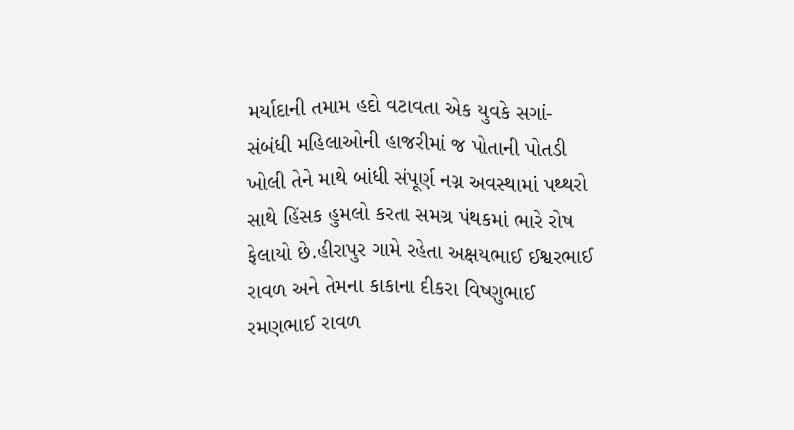મર્યાદાની તમામ હદો વટાવતા એક યુવકે સગાં-સંબંધી મહિલાઓની હાજરીમાં જ પોતાની પોતડી ખોલી તેને માથે બાંધી સંપૂર્ણ નગ્ન અવસ્થામાં પથ્થરો સાથે હિંસક હુમલો કરતા સમગ્ર પંથકમાં ભારે રોષ ફેલાયો છે.હીરાપુર ગામે રહેતા અક્ષયભાઈ ઈશ્વરભાઈ રાવળ અને તેમના કાકાના દીકરા વિષ્ણુભાઈ રમણભાઈ રાવળ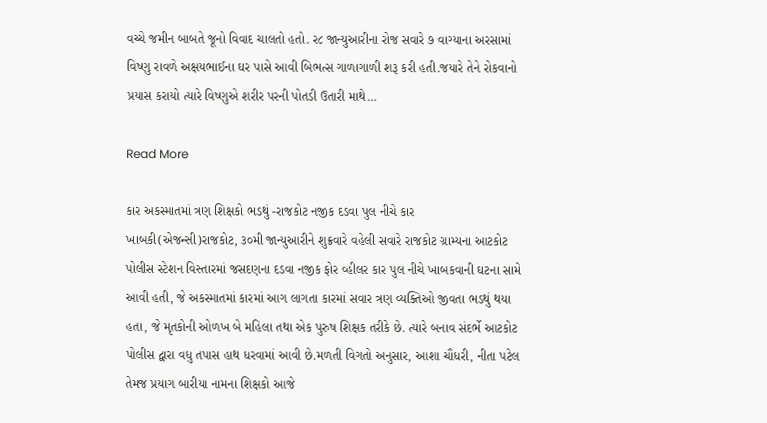વચ્ચે જમીન બાબતે જૂનો વિવાદ ચાલતો હતો. ર૮ જાન્યુઆરીના રોજ સવારે ૭ વાગ્યાના અરસામાં વિષ્ણુ રાવળે અક્ષયભાઈના ઘર પાસે આવી બિભત્સ ગાળાગાળી શરૂ કરી હતી.જયારે તેને રોકવાનો પ્રયાસ કરાયો ત્યારે વિષ્ણુએ શરીર પરની પોતડી ઉતારી માથે…

Read More

કાર અકસ્માતમાં ત્રણ શિક્ષકો ભડથું -રાજકોટ નજીક દડવા પુલ નીચે કાર ખાબકી(એજન્સી)રાજકોટ, ૩૦મી જાન્યુઆરીને શુક્રવારે વહેલી સવારે રાજકોટ ગ્રામ્યના આટકોટ પોલીસ સ્ટેશન વિસ્તારમાં જસદણના દડવા નજીક ફોર વ્હીલર કાર પુલ નીચે ખાબકવાની ઘટના સામે આવી હતી, જે અકસ્માતમાં કારમાં આગ લાગતા કારમાં સવાર ત્રણ વ્યક્તિઓ જીવતા ભડથું થયા હતા, જે મૃતકોની ઓળખ બે મહિલા તથા એક પુરુષ શિક્ષક તરીકે છે. ત્યારે બનાવ સંદર્ભે આટકોટ પોલીસ દ્વારા વધુ તપાસ હાથ ધરવામાં આવી છે.મળતી વિગતો અનુસાર, આશા ચૌધરી, નીતા પટેલ તેમજ પ્રયાગ બારીયા નામના શિક્ષકો આજે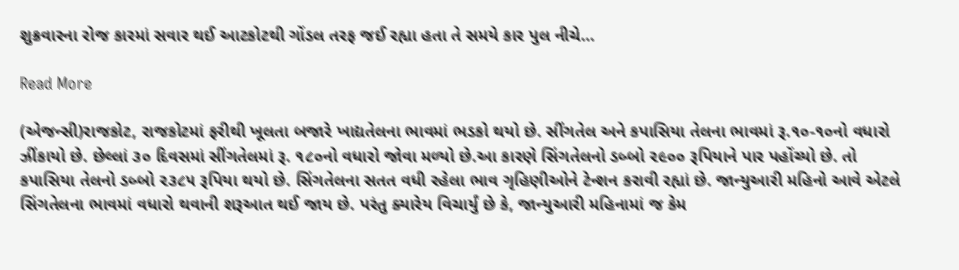શુક્રવારના રોજ કારમાં સવાર થઈ આટકોટથી ગોંડલ તરફ જઈ રહ્યા હતા તે સમયે કાર પુલ નીચે…

Read More

(એજન્સી)રાજકોટ, રાજકોટમાં ફરીથી ખૂલતા બજારે ખાદ્યતેલના ભાવમાં ભડકો થયો છે. સીંગતેલ અને કપાસિયા તેલના ભાવમાં રૂ.૧૦-૧૦નો વધારો ઝીંકાયો છે. છેલ્લાં ૩૦ દિવસમાં સીંગતેલમાં રૂ. ૧૮૦નો વધારો જોવા મળ્યો છે.આ કારણે સિંગતેલનો ડબ્બો ૨૯૦૦ રૂપિયાને પાર પહોંચ્યો છે. તો કપાસિયા તેલનો ડબ્બો ૨૩૮૫ રૂપિયા થયો છે. સિંગતેલના સતત વધી રહેલા ભાવ ગૃહિણીઓને ટેન્શન કરાવી રહ્યાં છે. જાન્યુઆરી મહિનો આવે એટલે સિંગતેલના ભાવમાં વધારો થવાની શરૂઆત થઈ જાય છે. પરંતુ ક્યારેય વિચાર્યું છે કે, જાન્યુઆરી મહિનામાં જ કેમ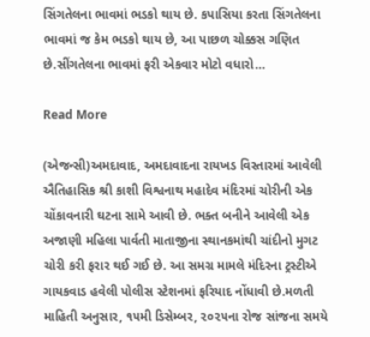સિંગતેલના ભાવમાં ભડકો થાય છે. કપાસિયા કરતા સિંગતેલના ભાવમાં જ કેમ ભડકો થાય છે, આ પાછળ ચોક્કસ ગણિત છે.સીંગતેલના ભાવમાં ફરી એકવાર મોટો વધારો…

Read More

(એજન્સી)અમદાવાદ, અમદાવાદના રાયખડ વિસ્તારમાં આવેલી ઐતિહાસિક શ્રી કાશી વિશ્વનાથ મહાદેવ મંદિરમાં ચોરીની એક ચોંકાવનારી ઘટના સામે આવી છે. ભક્ત બનીને આવેલી એક અજાણી મહિલા પાર્વતી માતાજીના સ્થાનકમાંથી ચાંદીનો મુગટ ચોરી કરી ફરાર થઈ ગઈ છે. આ સમગ્ર મામલે મંદિરના ટ્રસ્ટીએ ગાયકવાડ હવેલી પોલીસ સ્ટેશનમાં ફરિયાદ નોંધાવી છે.મળતી માહિતી અનુસાર, ૧૫મી ડિસેમ્બર, ૨૦૨૫ના રોજ સાંજના સમયે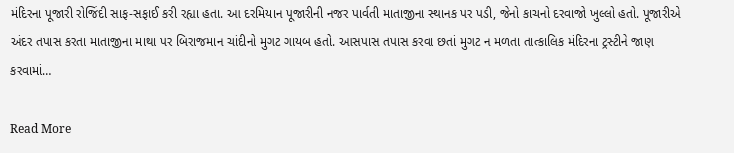મંદિરના પૂજારી રોજિંદી સાફ-સફાઈ કરી રહ્યા હતા. આ દરમિયાન પૂજારીની નજર પાર્વતી માતાજીના સ્થાનક પર પડી, જેનો કાચનો દરવાજો ખુલ્લો હતો. પૂજારીએ અંદર તપાસ કરતા માતાજીના માથા પર બિરાજમાન ચાંદીનો મુગટ ગાયબ હતો. આસપાસ તપાસ કરવા છતાં મુગટ ન મળતા તાત્કાલિક મંદિરના ટ્રસ્ટીને જાણ કરવામાં…

Read More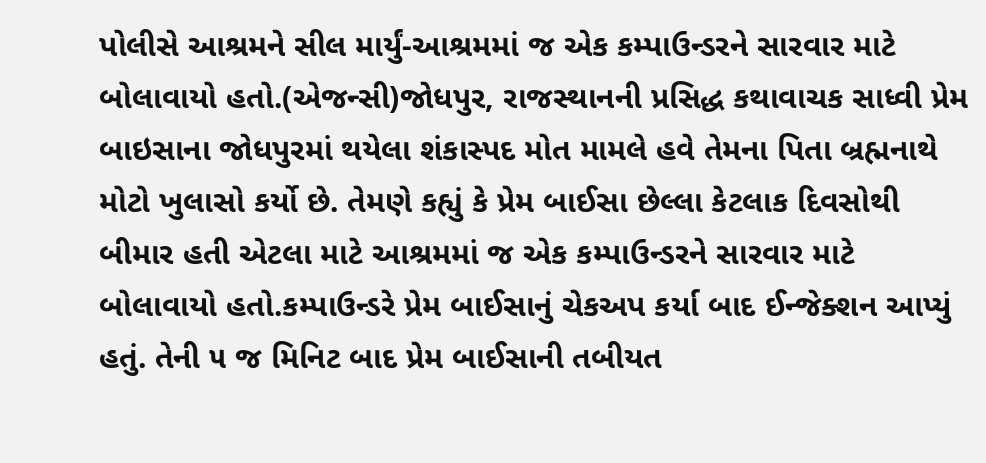પોલીસે આશ્રમને સીલ માર્યું-આશ્રમમાં જ એક કમ્પાઉન્ડરને સારવાર માટે બોલાવાયો હતો.(એજન્સી)જોધપુર, રાજસ્થાનની પ્રસિદ્ધ કથાવાચક સાધ્વી પ્રેમ બાઇસાના જોધપુરમાં થયેલા શંકાસ્પદ મોત મામલે હવે તેમના પિતા બ્રહ્મનાથે મોટો ખુલાસો કર્યો છે. તેમણે કહ્યું કે પ્રેમ બાઈસા છેલ્લા કેટલાક દિવસોથી બીમાર હતી એટલા માટે આશ્રમમાં જ એક કમ્પાઉન્ડરને સારવાર માટે બોલાવાયો હતો.કમ્પાઉન્ડરે પ્રેમ બાઈસાનું ચેકઅપ કર્યા બાદ ઈન્જેક્શન આપ્યું હતું. તેની ૫ જ મિનિટ બાદ પ્રેમ બાઈસાની તબીયત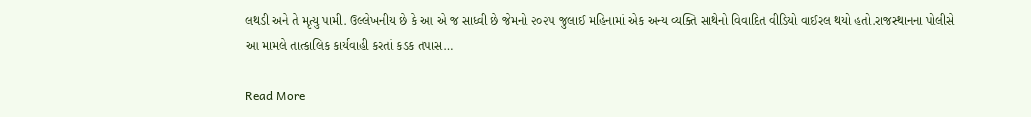લથડી અને તે મૃત્યુ પામી. ઉલ્લેખનીય છે કે આ એ જ સાધ્વી છે જેમનો ૨૦૨૫ જુલાઈ મહિનામાં એક અન્ય વ્યક્તિ સાથેનો વિવાદિત વીડિયો વાઈરલ થયો હતો.રાજસ્થાનના પોલીસે આ મામલે તાત્કાલિક કાર્યવાહી કરતાં કડક તપાસ…

Read More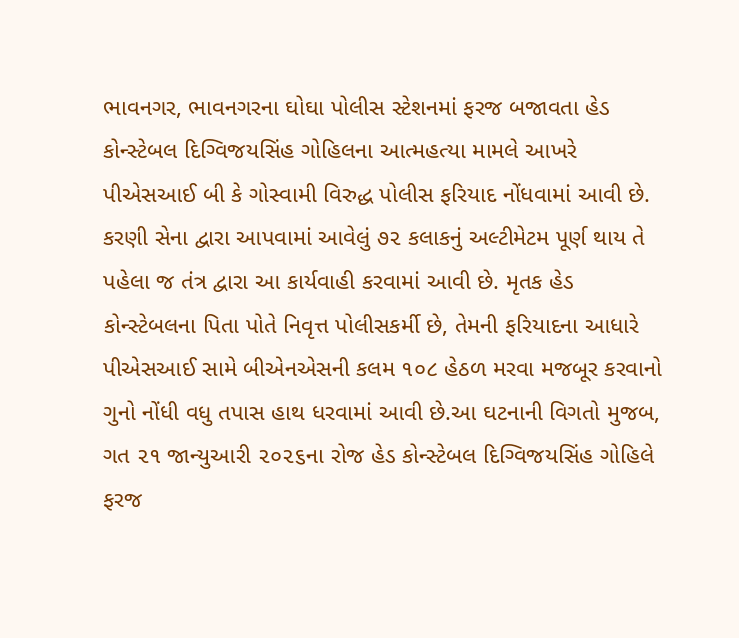ભાવનગર, ભાવનગરના ઘોઘા પોલીસ સ્ટેશનમાં ફરજ બજાવતા હેડ કોન્સ્ટેબલ દિગ્વિજયસિંહ ગોહિલના આત્મહત્યા મામલે આખરે પીએસઆઈ બી કે ગોસ્વામી વિરુદ્ધ પોલીસ ફરિયાદ નોંધવામાં આવી છે. કરણી સેના દ્વારા આપવામાં આવેલું ૭૨ કલાકનું અલ્ટીમેટમ પૂર્ણ થાય તે પહેલા જ તંત્ર દ્વારા આ કાર્યવાહી કરવામાં આવી છે. મૃતક હેડ કોન્સ્ટેબલના પિતા પોતે નિવૃત્ત પોલીસકર્મી છે, તેમની ફરિયાદના આધારે પીએસઆઈ સામે બીએનએસની કલમ ૧૦૮ હેઠળ મરવા મજબૂર કરવાનો ગુનો નોંધી વધુ તપાસ હાથ ધરવામાં આવી છે.આ ઘટનાની વિગતો મુજબ, ગત ૨૧ જાન્યુઆરી ૨૦૨૬ના રોજ હેડ કોન્સ્ટેબલ દિગ્વિજયસિંહ ગોહિલે ફરજ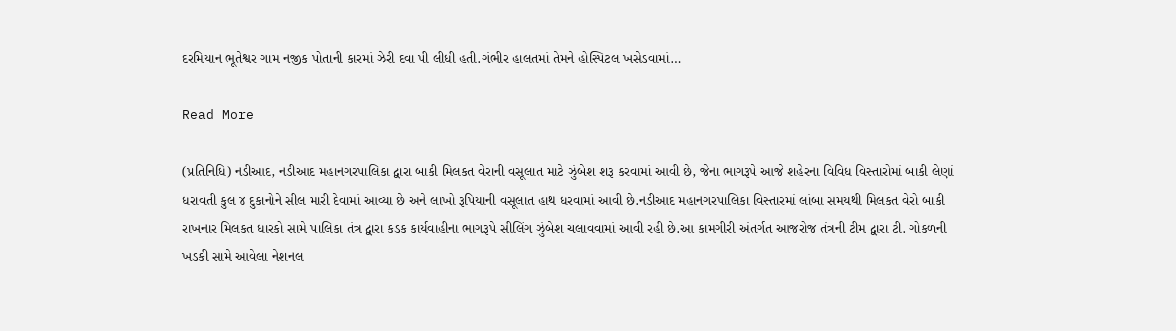દરમિયાન ભૂતેશ્વર ગામ નજીક પોતાની કારમાં ઝેરી દવા પી લીધી હતી.ગંભીર હાલતમાં તેમને હોસ્પિટલ ખસેડવામાં…

Read More

(પ્રતિનિધિ) નડીઆદ, નડીઆદ મહાનગરપાલિકા દ્વારા બાકી મિલકત વેરાની વસૂલાત માટે ઝુંબેશ શરૂ કરવામાં આવી છે, જેના ભાગરૂપે આજે શહેરના વિવિધ વિસ્તારોમાં બાકી લેણાં ધરાવતી કુલ ૪ દુકાનોને સીલ મારી દેવામાં આવ્યા છે અને લાખો રૂપિયાની વસૂલાત હાથ ધરવામાં આવી છે.નડીઆદ મહાનગરપાલિકા વિસ્તારમાં લાંબા સમયથી મિલકત વેરો બાકી રાખનાર મિલકત ધારકો સામે પાલિકા તંત્ર દ્વારા કડક કાર્યવાહીના ભાગરૂપે સીલિંગ ઝુંબેશ ચલાવવામાં આવી રહી છે.આ કામગીરી અંતર્ગત આજરોજ તંત્રની ટીમ દ્વારા ટી. ગોકળની ખડકી સામે આવેલા નેશનલ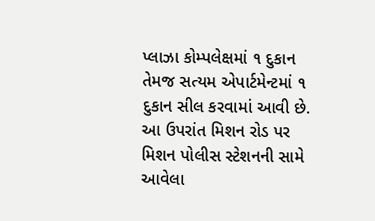પ્લાઝા કોમ્પલેક્ષમાં ૧ દુકાન તેમજ સત્યમ એપાર્ટમેન્ટમાં ૧ દુકાન સીલ કરવામાં આવી છે. આ ઉપરાંત મિશન રોડ પર મિશન પોલીસ સ્ટેશનની સામે આવેલા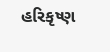હરિકૃષ્ણ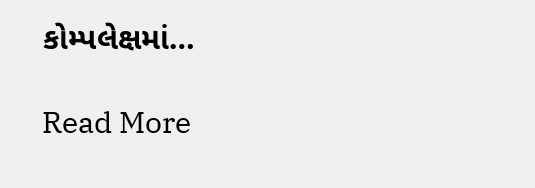કોમ્પલેક્ષમાં…

Read More